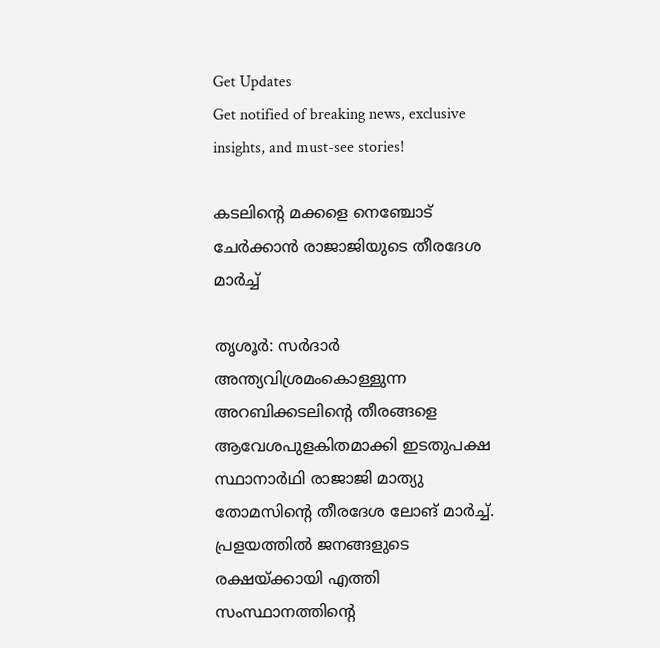Get Updates
Get notified of breaking news, exclusive insights, and must-see stories!

കടലിന്റെ മക്കളെ നെഞ്ചോട് ചേര്‍ക്കാന്‍ രാജാജിയുടെ തീരദേശ മാര്‍ച്ച്

തൃശൂര്‍: സര്‍ദാര്‍ അന്ത്യവിശ്രമംകൊള്ളുന്ന അറബിക്കടലിന്റെ തീരങ്ങളെ ആവേശപുളകിതമാക്കി ഇടതുപക്ഷ സ്ഥാനാര്‍ഥി രാജാജി മാത്യു തോമസിന്റെ തീരദേശ ലോങ് മാര്‍ച്ച്. പ്രളയത്തില്‍ ജനങ്ങളുടെ രക്ഷയ്ക്കായി എത്തി സംസ്ഥാനത്തിന്റെ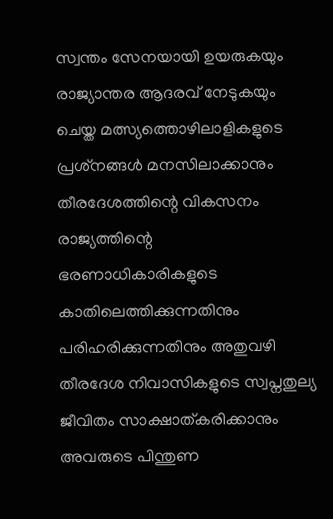സ്വന്തം സേനയായി ഉയരുകയും രാജ്യാന്തര ആദരവ് നേടുകയും ചെയ്ത മത്സ്യത്തൊഴിലാളികളുടെ പ്രശ്‌നങ്ങള്‍ മനസിലാക്കാനും തീരദേശത്തിന്റെ വികസനം രാജ്യത്തിന്റെ ഭരണാധികാരികളുടെ കാതിലെത്തിക്കുന്നതിനും പരിഹരിക്കുന്നതിനും അതുവഴി തീരദേശ നിവാസികളുടെ സ്വപ്നതുല്യ ജീവിതം സാക്ഷാത്കരിക്കാനും അവരുടെ പിന്തുണ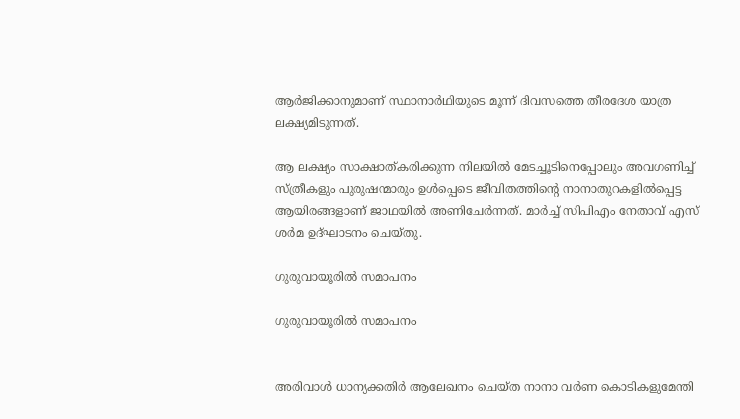ആര്‍ജിക്കാനുമാണ് സ്ഥാനാര്‍ഥിയുടെ മൂന്ന് ദിവസത്തെ തീരദേശ യാത്ര ലക്ഷ്യമിടുന്നത്.

ആ ലക്ഷ്യം സാക്ഷാത്കരിക്കുന്ന നിലയില്‍ മേടച്ചൂടിനെപ്പോലും അവഗണിച്ച് സ്ത്രീകളും പുരുഷന്മാരും ഉള്‍പ്പെടെ ജീവിതത്തിന്റെ നാനാതുറകളില്‍പ്പെട്ട ആയിരങ്ങളാണ് ജാഥയില്‍ അണിചേര്‍ന്നത്. മാര്‍ച്ച് സിപിഎം നേതാവ് എസ് ശര്‍മ ഉദ്ഘാടനം ചെയ്തു.

ഗുരുവായൂരില്‍ സമാപനം

ഗുരുവായൂരില്‍ സമാപനം


അരിവാള്‍ ധാന്യക്കതിര്‍ ആലേഖനം ചെയ്ത നാനാ വര്‍ണ കൊടികളുമേന്തി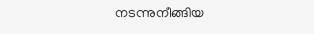നടന്നുനീങ്ങിയ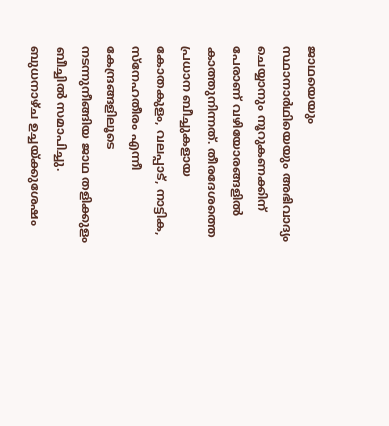ജാഥയെയും സ്ഥാനാര്‍ഥിയെയും അഭിവാദ്യം ചെയ്യാനും നൂറുകണക്കിന് പേരാണ് വഴിയോരങ്ങളില്‍ കാത്തുനിന്നത്. തീരദേശത്തെ പ്രധാന ബീച്ചുകളായ കോതകുളം, വലപ്പാട്, നാട്ടിക, സ്‌നേഹതീരം എന്നീ കേന്ദ്രങ്ങളിലൂടെ നടന്നുനീങ്ങിയ ജാഥ തളിക്കുളം ബീച്ചില്‍ സമാപിച്ചു. ബുധനാഴ്ച ഉച്ചയ്ക്കുശേഷം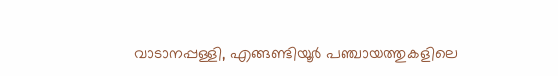വാടാനപ്പള്ളി, എങ്ങണ്ടിയൂര്‍ പഞ്ചായത്തുകളിലെ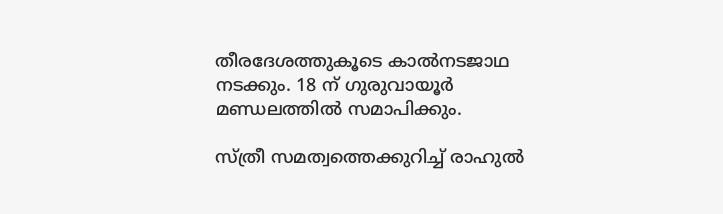തീരദേശത്തുകൂടെ കാല്‍നടജാഥ നടക്കും. 18 ന് ഗുരുവായൂര്‍ മണ്ഡലത്തില്‍ സമാപിക്കും.

സ്ത്രീ സമത്വത്തെക്കുറിച്ച് രാഹുല്‍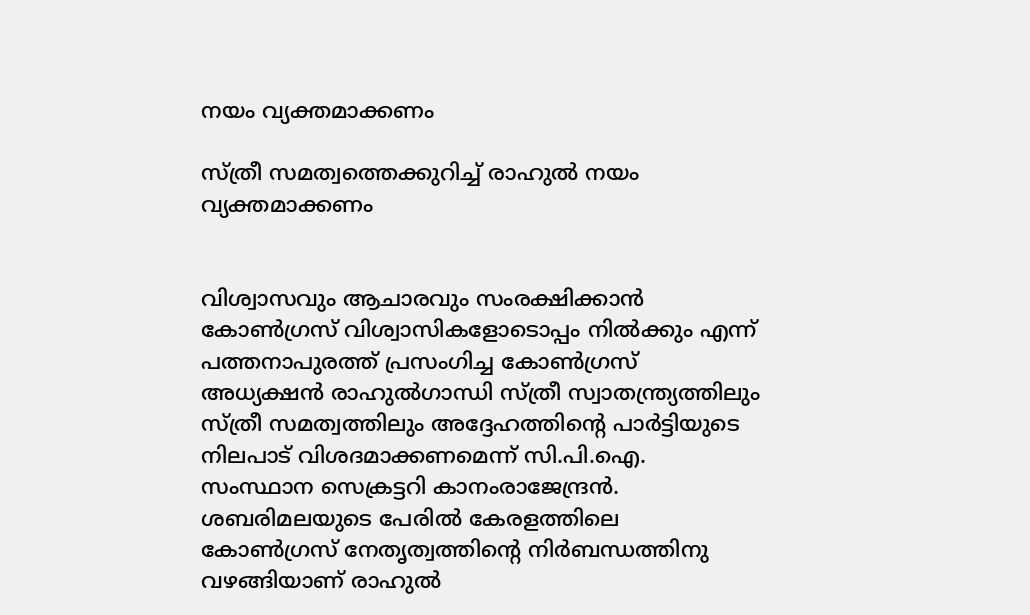നയം വ്യക്തമാക്കണം

സ്ത്രീ സമത്വത്തെക്കുറിച്ച് രാഹുല്‍ നയം വ്യക്തമാക്കണം


വിശ്വാസവും ആചാരവും സംരക്ഷിക്കാന്‍ കോണ്‍ഗ്രസ് വിശ്വാസികളോടൊപ്പം നില്‍ക്കും എന്ന് പത്തനാപുരത്ത് പ്രസംഗിച്ച കോണ്‍ഗ്രസ് അധ്യക്ഷന്‍ രാഹുല്‍ഗാന്ധി സ്ത്രീ സ്വാതന്ത്ര്യത്തിലും സ്ത്രീ സമത്വത്തിലും അദ്ദേഹത്തിന്റെ പാര്‍ട്ടിയുടെ നിലപാട് വിശദമാക്കണമെന്ന് സി.പി.ഐ. സംസ്ഥാന സെക്രട്ടറി കാനംരാജേന്ദ്രന്‍. ശബരിമലയുടെ പേരില്‍ കേരളത്തിലെ കോണ്‍ഗ്രസ് നേതൃത്വത്തിന്റെ നിര്‍ബന്ധത്തിനു വഴങ്ങിയാണ് രാഹുല്‍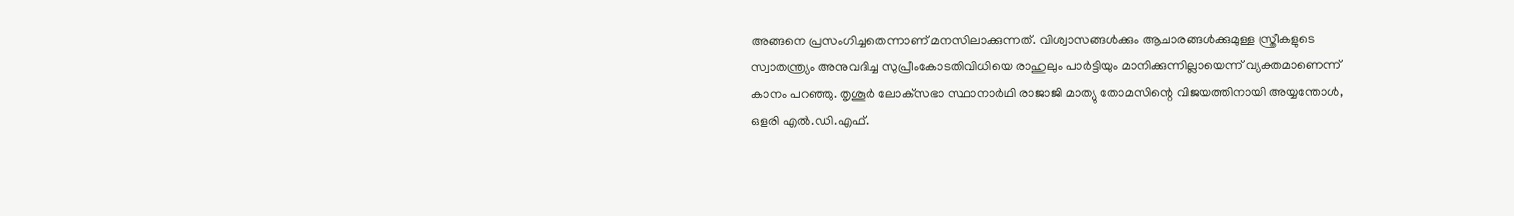അങ്ങനെ പ്രസംഗിച്ചതെന്നാണ് മനസിലാക്കുന്നത്. വിശ്വാസങ്ങള്‍ക്കും ആചാരങ്ങള്‍ക്കുമുള്ള സ്ത്രീകളുടെ സ്വാതന്ത്ര്യം അനുവദിച്ച സുപ്രീംകോടതിവിധിയെ രാഹുലും പാര്‍ട്ടിയും മാനിക്കുന്നില്ലായെന്ന് വ്യക്തമാണെന്ന് കാനം പറഞ്ഞു. തൃശൂര്‍ ലോക്‌സഭാ സ്ഥാനാര്‍ഥി രാജാജി മാത്യു തോമസിന്റെ വിജയത്തിനായി അയ്യന്തോള്‍, ഒളരി എല്‍.ഡി.എഫ്.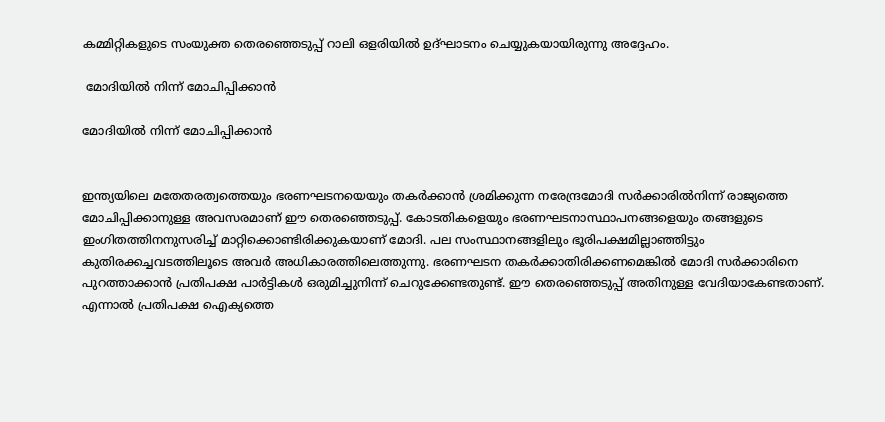കമ്മിറ്റികളുടെ സംയുക്ത തെരഞ്ഞെടുപ്പ് റാലി ഒളരിയില്‍ ഉദ്ഘാടനം ചെയ്യുകയായിരുന്നു അദ്ദേഹം.

 മോദിയില്‍ നിന്ന് മോചിപ്പിക്കാന്‍

മോദിയില്‍ നിന്ന് മോചിപ്പിക്കാന്‍


ഇന്ത്യയിലെ മതേതരത്വത്തെയും ഭരണഘടനയെയും തകര്‍ക്കാന്‍ ശ്രമിക്കുന്ന നരേന്ദ്രമോദി സര്‍ക്കാരില്‍നിന്ന് രാജ്യത്തെ മോചിപ്പിക്കാനുള്ള അവസരമാണ് ഈ തെരഞ്ഞെടുപ്പ്. കോടതികളെയും ഭരണഘടനാസ്ഥാപനങ്ങളെയും തങ്ങളുടെ ഇംഗിതത്തിനനുസരിച്ച് മാറ്റിക്കൊണ്ടിരിക്കുകയാണ് മോദി. പല സംസ്ഥാനങ്ങളിലും ഭൂരിപക്ഷമില്ലാഞ്ഞിട്ടും കുതിരക്കച്ചവടത്തിലൂടെ അവര്‍ അധികാരത്തിലെത്തുന്നു. ഭരണഘടന തകര്‍ക്കാതിരിക്കണമെങ്കില്‍ മോദി സര്‍ക്കാരിനെ പുറത്താക്കാന്‍ പ്രതിപക്ഷ പാര്‍ട്ടികള്‍ ഒരുമിച്ചുനിന്ന് ചെറുക്കേണ്ടതുണ്ട്. ഈ തെരഞ്ഞെടുപ്പ് അതിനുള്ള വേദിയാകേണ്ടതാണ്. എന്നാല്‍ പ്രതിപക്ഷ ഐക്യത്തെ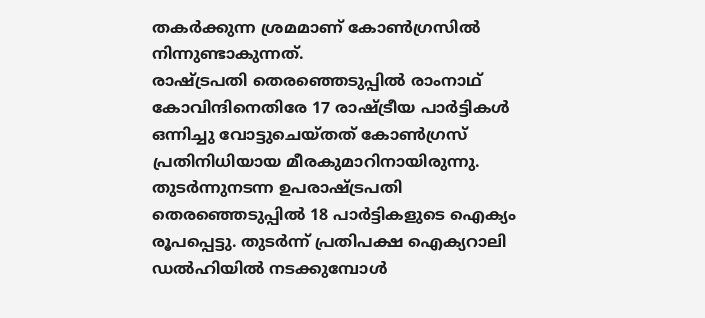തകര്‍ക്കുന്ന ശ്രമമാണ് കോണ്‍ഗ്രസില്‍ നിന്നുണ്ടാകുന്നത്.
രാഷ്ട്രപതി തെരഞ്ഞെടുപ്പില്‍ രാംനാഥ് കോവിന്ദിനെതിരേ 17 രാഷ്ട്രീയ പാര്‍ട്ടികള്‍ ഒന്നിച്ചു വോട്ടുചെയ്തത് കോണ്‍ഗ്രസ് പ്രതിനിധിയായ മീരകുമാറിനായിരുന്നു. തുടര്‍ന്നുനടന്ന ഉപരാഷ്ട്രപതി തെരഞ്ഞെടുപ്പില്‍ 18 പാര്‍ട്ടികളുടെ ഐക്യം രൂപപ്പെട്ടു. തുടര്‍ന്ന് പ്രതിപക്ഷ ഐക്യറാലി ഡല്‍ഹിയില്‍ നടക്കുമ്പോള്‍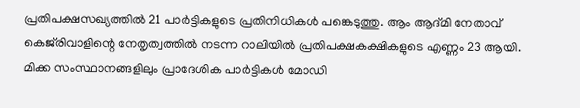പ്രതിപക്ഷസഖ്യത്തില്‍ 21 പാര്‍ട്ടികളുടെ പ്രതിനിധികള്‍ പങ്കെടുത്തു. ആം ആദ്മി നേതാവ് കെജ്‌രിവാളിന്റെ നേതൃത്വത്തില്‍ നടന്ന റാലിയില്‍ പ്രതിപക്ഷകക്ഷികളുടെ എണ്ണം 23 ആയി. മിക്ക സംസ്ഥാനങ്ങളിലും പ്രാദേശിക പാര്‍ട്ടികള്‍ മോഡി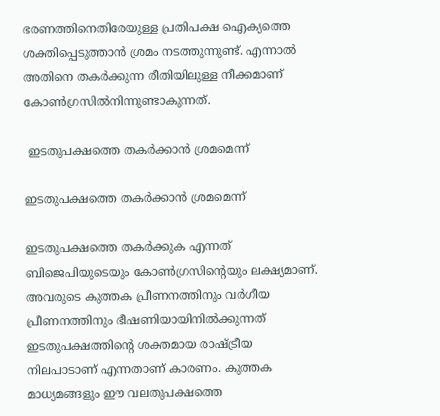ഭരണത്തിനെതിരേയുള്ള പ്രതിപക്ഷ ഐക്യത്തെ ശക്തിപ്പെടുത്താന്‍ ശ്രമം നടത്തുന്നുണ്ട്. എന്നാല്‍ അതിനെ തകര്‍ക്കുന്ന രീതിയിലുള്ള നീക്കമാണ് കോണ്‍ഗ്രസില്‍നിന്നുണ്ടാകുന്നത്.

 ഇടതുപക്ഷത്തെ തകര്‍ക്കാന്‍ ശ്രമമെന്ന്

ഇടതുപക്ഷത്തെ തകര്‍ക്കാന്‍ ശ്രമമെന്ന്

ഇടതുപക്ഷത്തെ തകര്‍ക്കുക എന്നത് ബിജെപിയുടെയും കോണ്‍ഗ്രസിന്റെയും ലക്ഷ്യമാണ്. അവരുടെ കുത്തക പ്രീണനത്തിനും വര്‍ഗീയ പ്രീണനത്തിനും ഭീഷണിയായിനില്‍ക്കുന്നത് ഇടതുപക്ഷത്തിന്റെ ശക്തമായ രാഷ്ട്രീയ നിലപാടാണ് എന്നതാണ് കാരണം. കുത്തക മാധ്യമങ്ങളും ഈ വലതുപക്ഷത്തെ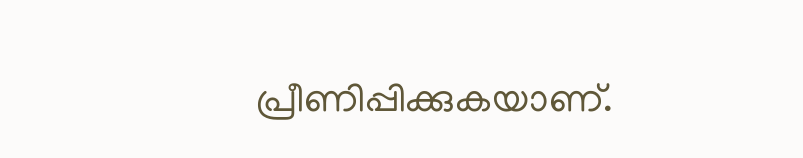പ്രീണിപ്പിക്കുകയാണ്.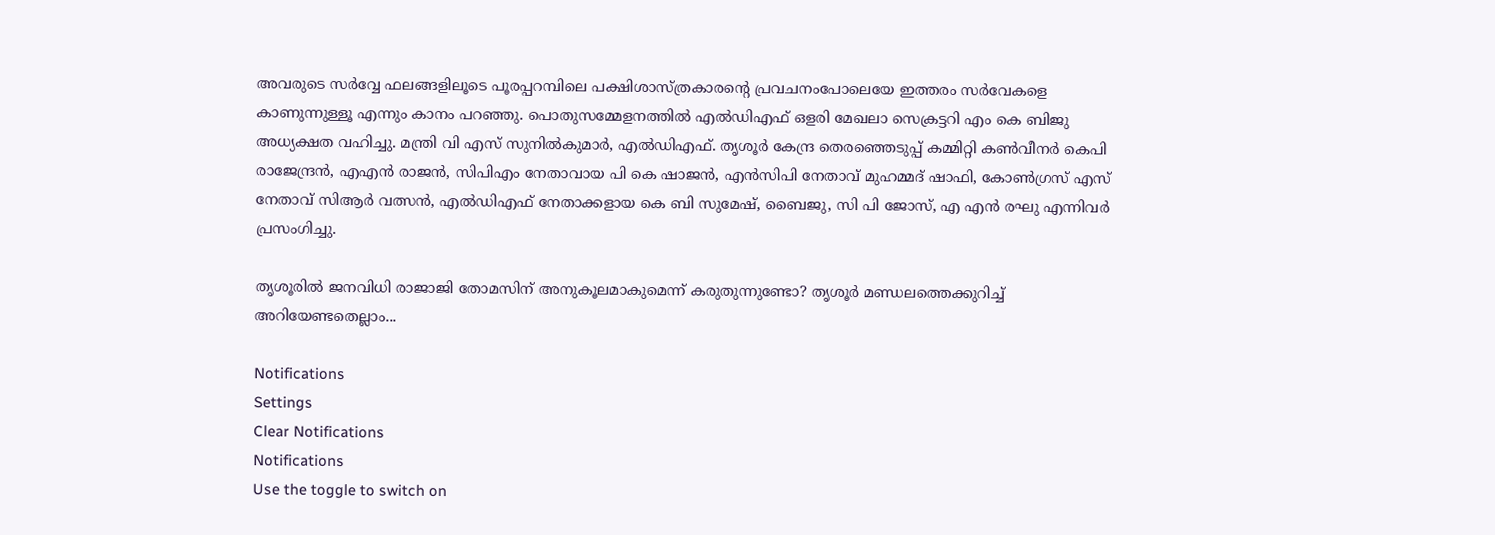അവരുടെ സര്‍വ്വേ ഫലങ്ങളിലൂടെ പൂരപ്പറമ്പിലെ പക്ഷിശാസ്ത്രകാരന്റെ പ്രവചനംപോലെയേ ഇത്തരം സര്‍വേകളെ കാണുന്നുള്ളൂ എന്നും കാനം പറഞ്ഞു. പൊതുസമ്മേളനത്തില്‍ എല്‍ഡിഎഫ് ഒളരി മേഖലാ സെക്രട്ടറി എം കെ ബിജു അധ്യക്ഷത വഹിച്ചു. മന്ത്രി വി എസ് സുനില്‍കുമാര്‍, എല്‍ഡിഎഫ്. തൃശൂര്‍ കേന്ദ്ര തെരഞ്ഞെടുപ്പ് കമ്മിറ്റി കണ്‍വീനര്‍ കെപി രാജേന്ദ്രന്‍, എഎന്‍ രാജന്‍, സിപിഎം നേതാവായ പി കെ ഷാജന്‍, എന്‍സിപി നേതാവ് മുഹമ്മദ് ഷാഫി, കോണ്‍ഗ്രസ് എസ് നേതാവ് സിആര്‍ വത്സന്‍, എല്‍ഡിഎഫ് നേതാക്കളായ കെ ബി സുമേഷ്, ബൈജു, സി പി ജോസ്, എ എന്‍ രഘു എന്നിവര്‍ പ്രസംഗിച്ചു.

തൃശൂരില്‍ ജനവിധി രാജാജി തോമസിന് അനുകൂലമാകുമെന്ന് കരുതുന്നുണ്ടോ? തൃശൂര്‍ മണ്ഡലത്തെക്കുറിച്ച് അറിയേണ്ടതെല്ലാം...

Notifications
Settings
Clear Notifications
Notifications
Use the toggle to switch on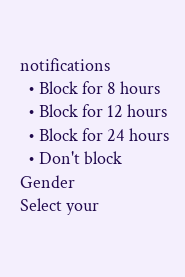notifications
  • Block for 8 hours
  • Block for 12 hours
  • Block for 24 hours
  • Don't block
Gender
Select your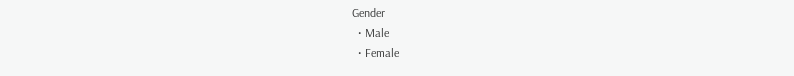Gender
  • Male
  • Female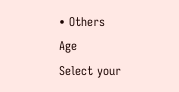• Others
Age
Select your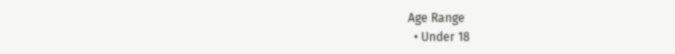Age Range
  • Under 18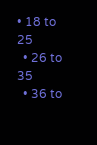• 18 to 25
  • 26 to 35
  • 36 to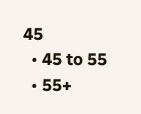45
  • 45 to 55
  • 55+